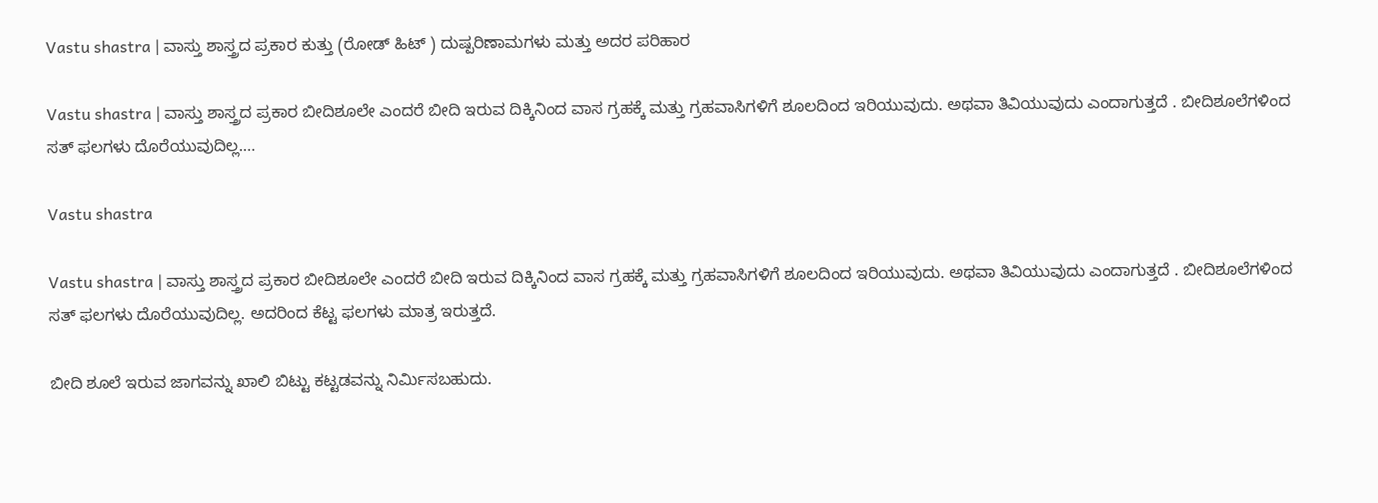Vastu shastra | ವಾಸ್ತು ಶಾಸ್ತ್ರದ ಪ್ರಕಾರ ಕುತ್ತು (ರೋಡ್ ಹಿಟ್ ) ದುಷ್ಪರಿಣಾಮಗಳು ಮತ್ತು ಅದರ ಪರಿಹಾರ

Vastu shastra | ವಾಸ್ತು ಶಾಸ್ತ್ರದ ಪ್ರಕಾರ ಬೀದಿಶೂಲೇ ಎಂದರೆ ಬೀದಿ ಇರುವ ದಿಕ್ಕಿನಿಂದ ವಾಸ ಗ್ರಹಕ್ಕೆ ಮತ್ತು ಗ್ರಹವಾಸಿಗಳಿಗೆ ಶೂಲದಿಂದ ಇರಿಯುವುದು. ಅಥವಾ ತಿವಿಯುವುದು ಎಂದಾಗುತ್ತದೆ . ಬೀದಿಶೂಲೆಗಳಿಂದ ಸತ್ ಫಲಗಳು ದೊರೆಯುವುದಿಲ್ಲ.…

Vastu shastra

Vastu shastra | ವಾಸ್ತು ಶಾಸ್ತ್ರದ ಪ್ರಕಾರ ಬೀದಿಶೂಲೇ ಎಂದರೆ ಬೀದಿ ಇರುವ ದಿಕ್ಕಿನಿಂದ ವಾಸ ಗ್ರಹಕ್ಕೆ ಮತ್ತು ಗ್ರಹವಾಸಿಗಳಿಗೆ ಶೂಲದಿಂದ ಇರಿಯುವುದು. ಅಥವಾ ತಿವಿಯುವುದು ಎಂದಾಗುತ್ತದೆ . ಬೀದಿಶೂಲೆಗಳಿಂದ ಸತ್ ಫಲಗಳು ದೊರೆಯುವುದಿಲ್ಲ. ಅದರಿಂದ ಕೆಟ್ಟ ಫಲಗಳು ಮಾತ್ರ ಇರುತ್ತದೆ.

ಬೀದಿ ಶೂಲೆ ಇರುವ ಜಾಗವನ್ನು ಖಾಲಿ ಬಿಟ್ಟು ಕಟ್ಟಡವನ್ನು ನಿರ್ಮಿಸಬಹುದು.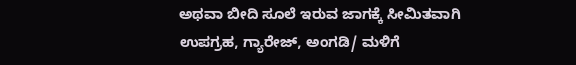ಅಥವಾ ಬೀದಿ ಸೂಲೆ ಇರುವ ಜಾಗಕ್ಕೆ ಸೀಮಿತವಾಗಿ ಉಪಗ್ರಹ, ಗ್ಯಾರೇಜ್, ಅಂಗಡಿ/ ಮಳಿಗೆ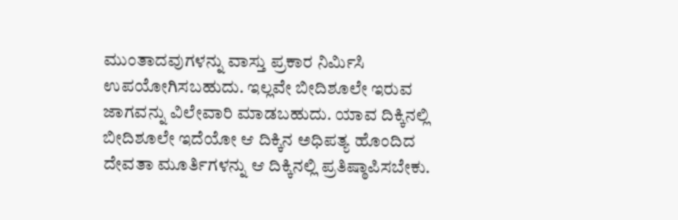ಮುಂತಾದವುಗಳನ್ನು ವಾಸ್ತು ಪ್ರಕಾರ ನಿರ್ಮಿಸಿ ಉಪಯೋಗಿಸಬಹುದು. ಇಲ್ಲವೇ ಬೀದಿಶೂಲೇ ಇರುವ ಜಾಗವನ್ನು ವಿಲೇವಾರಿ ಮಾಡಬಹುದು. ಯಾವ ದಿಕ್ಕಿನಲ್ಲಿ ಬೀದಿಶೂಲೇ ಇದೆಯೋ ಆ ದಿಕ್ಕಿನ ಅಧಿಪತ್ಯ ಹೊಂದಿದ ದೇವತಾ ಮೂರ್ತಿಗಳನ್ನು ಆ ದಿಕ್ಕಿನಲ್ಲಿ ಪ್ರತಿಷ್ಠಾಪಿಸಬೇಕು.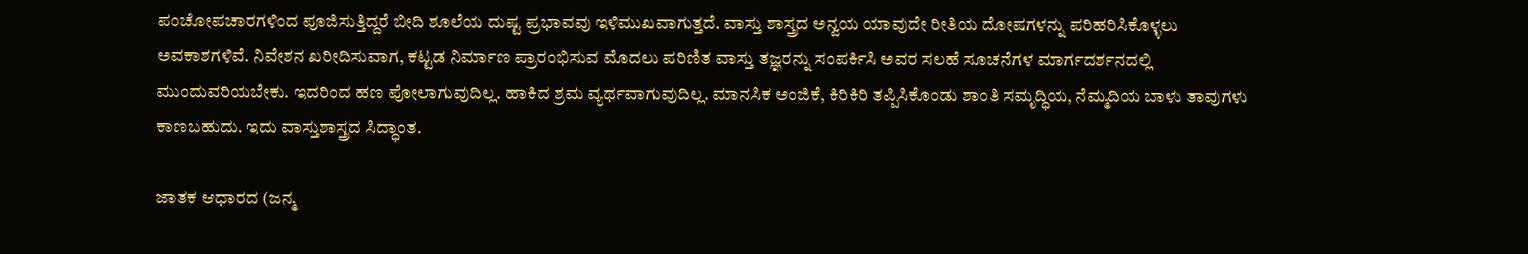ಪಂಚೋಪಚಾರಗಳಿಂದ ಪೂಜಿಸುತ್ತಿದ್ದರೆ ಬೀದಿ ಶೂಲೆಯ ದುಷ್ಟ ಪ್ರಭಾವವು ಇಳಿಮುಖವಾಗುತ್ತದೆ. ವಾಸ್ತು ಶಾಸ್ತ್ರದ ಅನ್ವಯ ಯಾವುದೇ ರೀತಿಯ ದೋಷಗಳನ್ನು ಪರಿಹರಿಸಿಕೊಳ್ಳಲು ಅವಕಾಶಗಳಿವೆ. ನಿವೇಶನ ಖರೀದಿಸುವಾಗ, ಕಟ್ಟಡ ನಿರ್ಮಾಣ ಪ್ರಾರಂಭಿಸುವ ಮೊದಲು ಪರಿಣಿತ ವಾಸ್ತು ತಜ್ಞರನ್ನು ಸಂಪರ್ಕಿಸಿ ಅವರ ಸಲಹೆ ಸೂಚನೆಗಳ ಮಾರ್ಗದರ್ಶನದಲ್ಲಿ ಮುಂದುವರಿಯಬೇಕು. ಇದರಿಂದ ಹಣ ಪೋಲಾಗುವುದಿಲ್ಲ. ಹಾಕಿದ ಶ್ರಮ ವ್ಯರ್ಥವಾಗುವುದಿಲ್ಲ. ಮಾನಸಿಕ ಅಂಜಿಕೆ, ಕಿರಿಕಿರಿ ತಪ್ಪಿಸಿಕೊಂಡು ಶಾಂತಿ ಸಮೃದ್ಧಿಯ, ನೆಮ್ಮದಿಯ ಬಾಳು ತಾವುಗಳು ಕಾಣಬಹುದು. ಇದು ವಾಸ್ತುಶಾಸ್ತ್ರದ ಸಿದ್ಧಾಂತ.

ಜಾತಕ ಆಧಾರದ (ಜನ್ಮ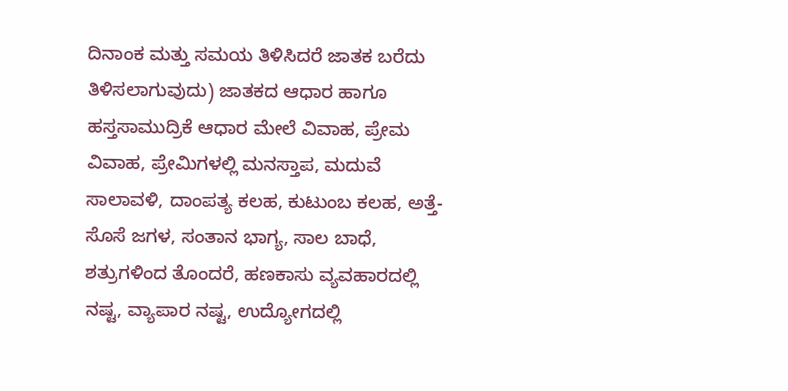ದಿನಾಂಕ ಮತ್ತು ಸಮಯ ತಿಳಿಸಿದರೆ ಜಾತಕ ಬರೆದು ತಿಳಿಸಲಾಗುವುದು) ಜಾತಕದ ಆಧಾರ ಹಾಗೂ ಹಸ್ತಸಾಮುದ್ರಿಕೆ ಆಧಾರ ಮೇಲೆ ವಿವಾಹ, ಪ್ರೇಮ ವಿವಾಹ, ಪ್ರೇಮಿಗಳಲ್ಲಿ ಮನಸ್ತಾಪ, ಮದುವೆ ಸಾಲಾವಳಿ, ದಾಂಪತ್ಯ ಕಲಹ, ಕುಟುಂಬ ಕಲಹ, ಅತ್ತೆ-ಸೊಸೆ ಜಗಳ, ಸಂತಾನ ಭಾಗ್ಯ, ಸಾಲ ಬಾಧೆ, ಶತ್ರುಗಳಿಂದ ತೊಂದರೆ, ಹಣಕಾಸು ವ್ಯವಹಾರದಲ್ಲಿ ನಷ್ಟ, ವ್ಯಾಪಾರ ನಷ್ಟ, ಉದ್ಯೋಗದಲ್ಲಿ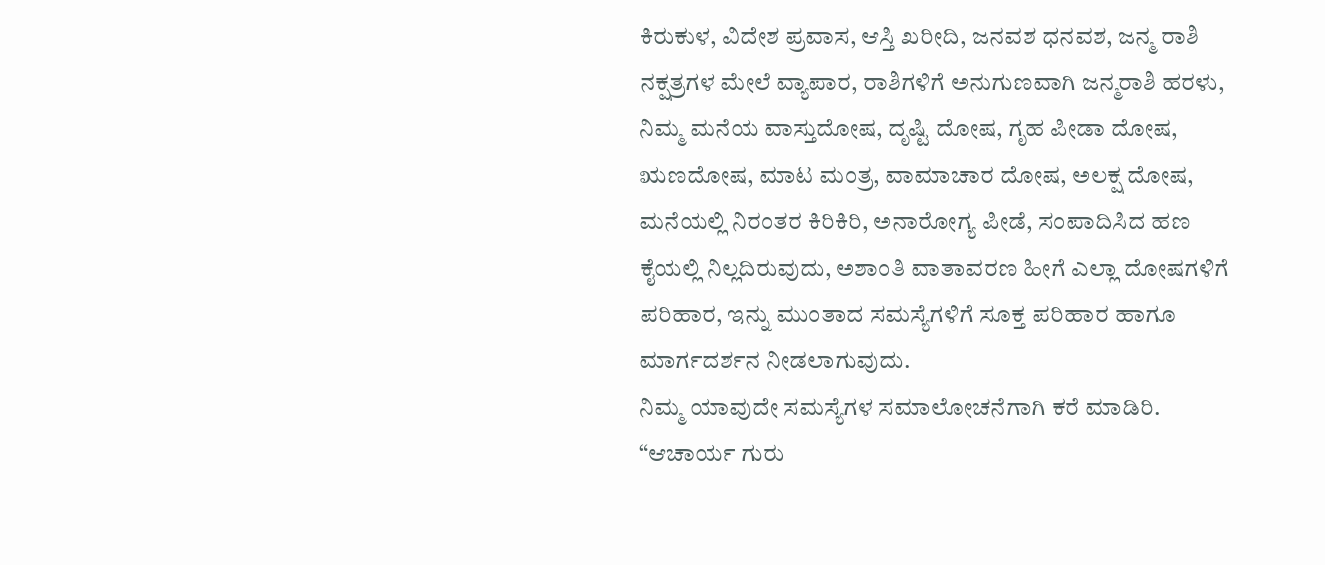ಕಿರುಕುಳ, ವಿದೇಶ ಪ್ರವಾಸ, ಆಸ್ತಿ ಖರೀದಿ, ಜನವಶ ಧನವಶ, ಜನ್ಮ ರಾಶಿ ನಕ್ಷತ್ರಗಳ ಮೇಲೆ ವ್ಯಾಪಾರ, ರಾಶಿಗಳಿಗೆ ಅನುಗುಣವಾಗಿ ಜನ್ಮರಾಶಿ ಹರಳು, ನಿಮ್ಮ ಮನೆಯ ವಾಸ್ತುದೋಷ, ದೃಷ್ಟಿ ದೋಷ, ಗೃಹ ಪೀಡಾ ದೋಷ, ಋಣದೋಷ, ಮಾಟ ಮಂತ್ರ, ವಾಮಾಚಾರ ದೋಷ, ಅಲಕ್ಷ ದೋಷ, ಮನೆಯಲ್ಲಿ ನಿರಂತರ ಕಿರಿಕಿರಿ, ಅನಾರೋಗ್ಯ ಪೀಡೆ, ಸಂಪಾದಿಸಿದ ಹಣ ಕೈಯಲ್ಲಿ ನಿಲ್ಲದಿರುವುದು, ಅಶಾಂತಿ ವಾತಾವರಣ ಹೀಗೆ ಎಲ್ಲಾ ದೋಷಗಳಿಗೆ ಪರಿಹಾರ, ಇನ್ನು ಮುಂತಾದ ಸಮಸ್ಯೆಗಳಿಗೆ ಸೂಕ್ತ ಪರಿಹಾರ ಹಾಗೂ ಮಾರ್ಗದರ್ಶನ ನೀಡಲಾಗುವುದು.
ನಿಮ್ಮ ಯಾವುದೇ ಸಮಸ್ಯೆಗಳ ಸಮಾಲೋಚನೆಗಾಗಿ ಕರೆ ಮಾಡಿರಿ.
“ಆಚಾರ್ಯ ಗುರು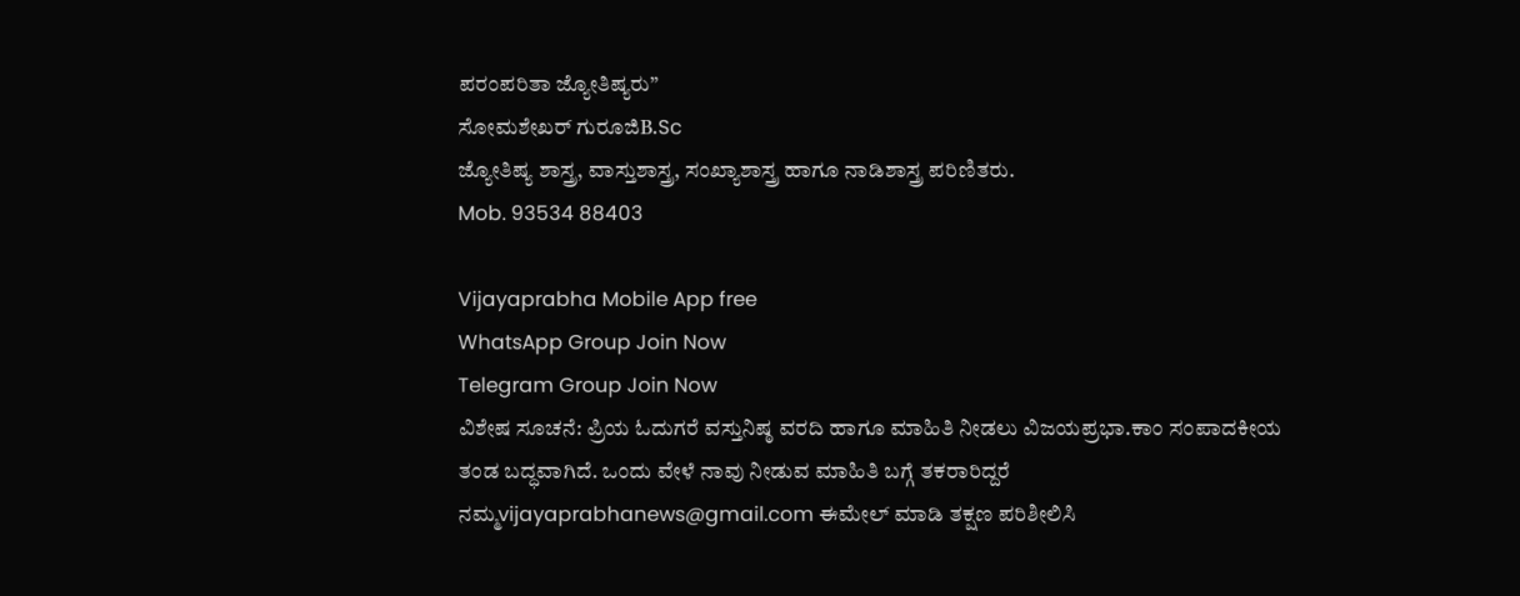ಪರಂಪರಿತಾ ಜ್ಯೋತಿಷ್ಯರು”
ಸೋಮಶೇಖರ್ ಗುರೂಜಿB.Sc
ಜ್ಯೋತಿಷ್ಯ ಶಾಸ್ತ್ರ, ವಾಸ್ತುಶಾಸ್ತ್ರ, ಸಂಖ್ಯಾಶಾಸ್ತ್ರ ಹಾಗೂ ನಾಡಿಶಾಸ್ತ್ರ ಪರಿಣಿತರು.
Mob. 93534 88403

Vijayaprabha Mobile App free
WhatsApp Group Join Now
Telegram Group Join Now
ವಿಶೇಷ ಸೂಚನೆ: ಪ್ರಿಯ ಓದುಗರೆ ವಸ್ತುನಿಷ್ಠ ವರದಿ‌ ಹಾಗೂ ಮಾಹಿತಿ ನೀಡಲು ವಿಜಯಪ್ರಭಾ.ಕಾಂ ಸಂಪಾದಕೀಯ ತಂಡ ಬದ್ಧವಾಗಿದೆ. ಒಂದು ವೇಳೆ ನಾವು ನೀಡುವ ಮಾಹಿತಿ ಬಗ್ಗೆ ತಕರಾರಿದ್ದರೆ ನಮ್ಮ‌vijayaprabhanews@gmail.com ಈಮೇಲ್ ಮಾಡಿ ತಕ್ಷಣ ಪರಿಶೀಲಿಸಿ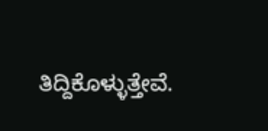ತಿದ್ದಿಕೊಳ್ಳುತ್ತೇವೆ.